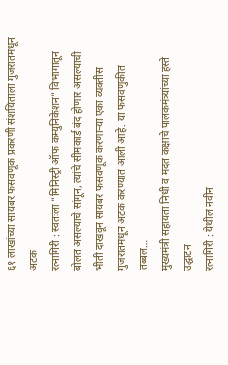६१ लाखांच्या सायबर फसवणूक प्रकरणी संशयिताला गुजरातमधून अटक
रत्नागिरी : स्वतःला "मिनिस्ट्री ऑफ कम्युनिकेशन" विभागातून बोलत असल्याचे सांगून, त्यांचे सीमकार्ड बंद होणार असल्याची भीती दाखवून सायबर फसवणूक करणाऱ्या एका व्यक्तीस गुजरातमधून अटक करण्यात आली आहे. या फसवणुकीत तब्बल…
मुख्यमंत्री सहायता निधी व मदत कक्षाचे पालकमंत्र्यांच्या हस्ते उद्घाटन
रत्नागिरी : येथील नवीन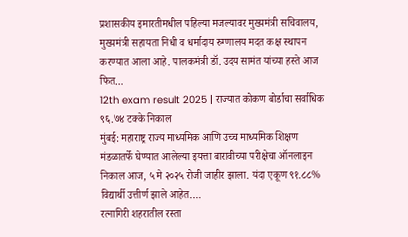प्रशासकीय इमारतीमधील पहिल्या मजल्यावर मुख्यमंत्री सचिवालय, मुख्यमंत्री सहायता निधी व धर्मादाय रुग्णालय मदत कक्ष स्थापन करण्यात आला आहे. पालकमंत्री डॉ. उदय सामंत यांच्या हस्ते आज फित…
12th exam result 2025 | राज्यात कोकण बोर्डाचा सर्वाधिक ९६.७४ टक्के निकाल
मुंबई: महाराष्ट्र राज्य माध्यमिक आणि उच्च माध्यमिक शिक्षण मंडळातर्फे घेण्यात आलेल्या इयत्ता बारावीच्या परीक्षेचा ऑनलाइन निकाल आज, ५ मे २०२५ रोजी जाहीर झाला. यंदा एकूण ९१.८८% विद्यार्थी उत्तीर्ण झाले आहेत.…
रत्नागिरी शहरातील रस्ता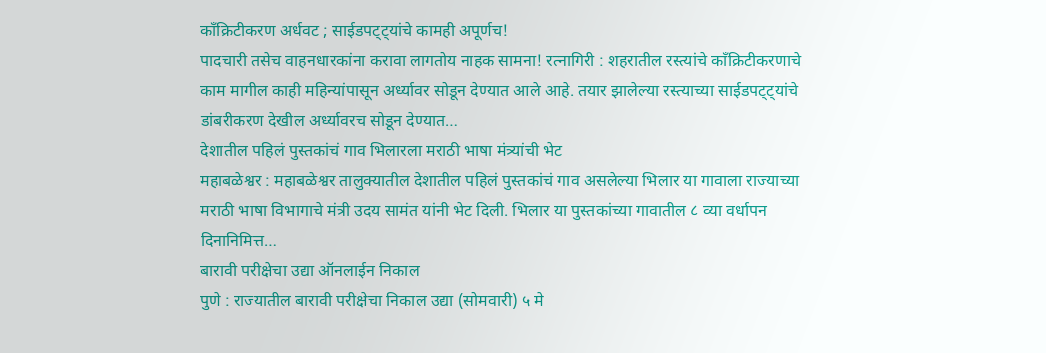कॉंक्रिटीकरण अर्धवट ; साईडपट्ट्यांचे कामही अपूर्णच!
पादचारी तसेच वाहनधारकांना करावा लागतोय नाहक सामना! रत्नागिरी : शहरातील रस्त्यांचे कॉंक्रिटीकरणाचे काम मागील काही महिन्यांपासून अर्ध्यावर सोडून देण्यात आले आहे. तयार झालेल्या रस्त्याच्या साईडपट्ट्यांचे डांबरीकरण देखील अर्ध्यावरच सोडून देण्यात…
देशातील पहिलं पुस्तकांचं गाव भिलारला मराठी भाषा मंत्र्यांची भेट
महाबळेश्वर : महाबळेश्वर तालुक्यातील देशातील पहिलं पुस्तकांचं गाव असलेल्या भिलार या गावाला राज्याच्या मराठी भाषा विभागाचे मंत्री उदय सामंत यांनी भेट दिली. भिलार या पुस्तकांच्या गावातील ८ व्या वर्धापन दिनानिमित्त…
बारावी परीक्षेचा उद्या ऑनलाईन निकाल
पुणे : राज्यातील बारावी परीक्षेचा निकाल उद्या (सोमवारी) ५ मे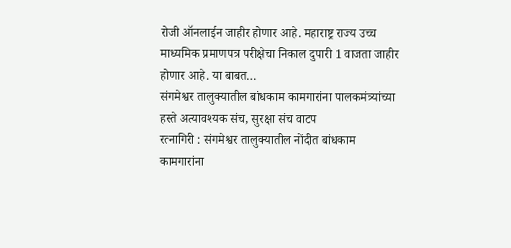रोजी ऑनलाईन जाहीर होणार आहे. महाराष्ट्र राज्य उच्च माध्यमिक प्रमाणपत्र परीक्षेचा निकाल दुपारी 1 वाजता जाहीर होणार आहे. या बाबत…
संगमेश्वर तालुक्यातील बांधकाम कामगारांना पालकमंत्र्यांच्या हस्ते अत्यावश्यक संच, सुरक्षा संच वाटप
रत्नागिरी : संगमेश्वर तालुक्यातील नोंदीत बांधकाम कामगारांना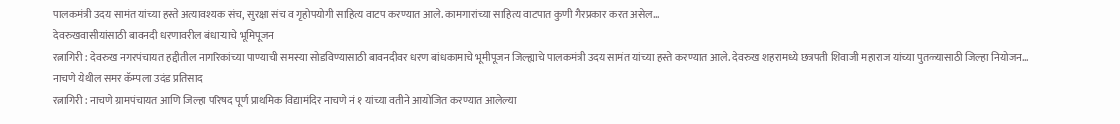पालकमंत्री उदय सामंत यांच्या हस्ते अत्यावश्यक संच, सुरक्षा संच व गृहोपयोगी साहित्य वाटप करण्यात आले. कामगारांच्या साहित्य वाटपात कुणी गैरप्रकार करत असेल…
देवरुखवासीयांसाठी बावनदी धरणावरील बंधाऱ्याचे भूमिपूजन
रत्नागिरी : देवरुख नगरपंचायत हद्दीतील नागरिकांच्या पाण्याची समस्या सोडविण्यासाठी बावनदीवर धरण बांधकामाचे भूमीपूजन जिल्ह्याचे पालकमंत्री उदय सामंत यांच्या हस्ते करण्यात आले. देवरुख शहरामध्ये छत्रपती शिवाजी महाराज यांच्या पुतळ्यासाठी जिल्हा नियोजन…
नाचणे येथील समर कॅम्पला उदंड प्रतिसाद
रत्नागिरी : नाचणे ग्रामपंचायत आणि जिल्हा परिषद पूर्ण प्राथमिक विद्यामंदिर नाचणे नं १ यांच्या वतीने आयोजित करण्यात आलेल्या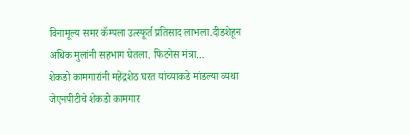विनामूल्य समर कॅम्पला उत्स्फूर्त प्रतिसाद लाभला.दीडशेहून अधिक मुलांनी सहभाग घेतला. फिटनेस मंत्रा…
शेकडो कामगारांनी महेंद्रशेठ घरत यांच्याकडे मांडल्या व्यथा
जेएनपीटीचे शेकडो कामगार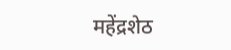महेंद्रशेठ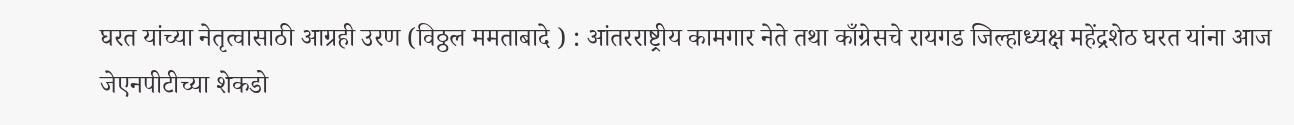घरत यांच्या नेतृत्वासाठी आग्रही उरण (विठ्ठल ममताबादे ) : आंतरराष्ट्रीय कामगार नेते तथा काँग्रेसचे रायगड जिल्हाध्यक्ष महेंद्रशेठ घरत यांना आज जेएनपीटीच्या शेकडो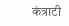कंत्राटी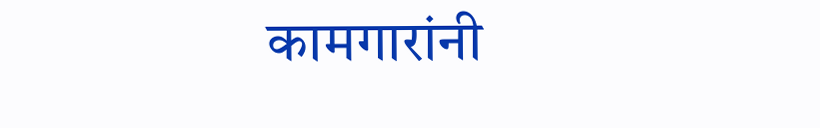कामगारांनी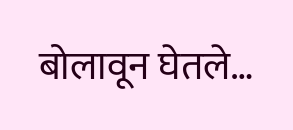बोलावून घेतले…